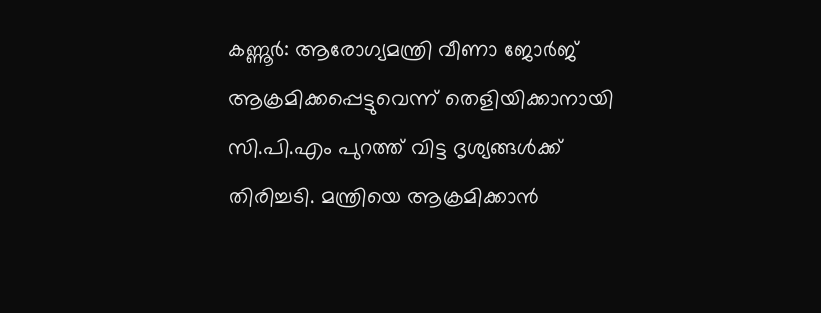കണ്ണൂർ: ആരോഗ്യമന്ത്രി വീണാ ജോർജ് ആക്രമിക്കപ്പെട്ടുവെന്ന് തെളിയിക്കാനായി സി.പി.എം പുറത്ത് വിട്ട ദൃശ്യങ്ങൾക്ക് തിരിച്ചടി. മന്ത്രിയെ ആക്രമിക്കാൻ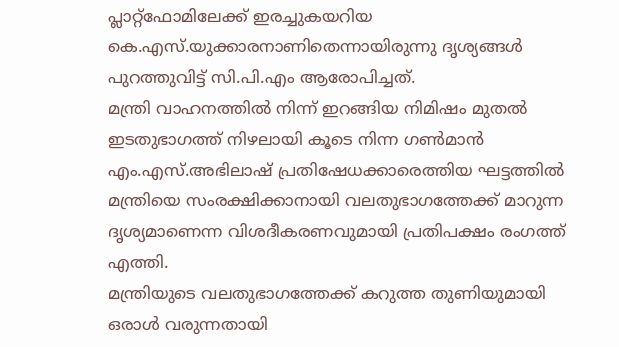പ്ലാറ്റ്ഫോമിലേക്ക് ഇരച്ചുകയറിയ കെ.എസ്.യുക്കാരനാണിതെന്നായിരുന്നു ദൃശ്യങ്ങൾ പുറത്തുവിട്ട് സി.പി.എം ആരോപിച്ചത്.
മന്ത്രി വാഹനത്തിൽ നിന്ന് ഇറങ്ങിയ നിമിഷം മുതൽ ഇടതുഭാഗത്ത് നിഴലായി കൂടെ നിന്ന ഗൺമാൻ എം.എസ്.അഭിലാഷ് പ്രതിഷേധക്കാരെത്തിയ ഘട്ടത്തിൽ മന്ത്രിയെ സംരക്ഷിക്കാനായി വലതുഭാഗത്തേക്ക് മാറുന്ന ദൃശ്യമാണെന്ന വിശദീകരണവുമായി പ്രതിപക്ഷം രംഗത്ത് എത്തി.
മന്ത്രിയുടെ വലതുഭാഗത്തേക്ക് കറുത്ത തുണിയുമായി ഒരാൾ വരുന്നതായി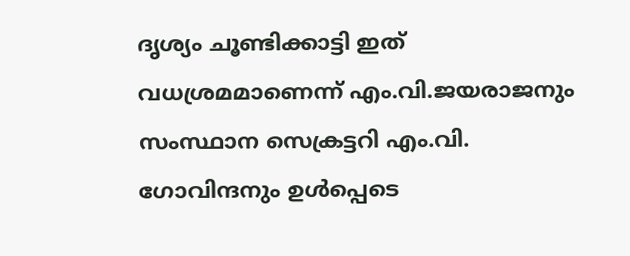ദൃശ്യം ചൂണ്ടിക്കാട്ടി ഇത് വധശ്രമമാണെന്ന് എം.വി.ജയരാജനും സംസ്ഥാന സെക്രട്ടറി എം.വി. ഗോവിന്ദനും ഉൾപ്പെടെ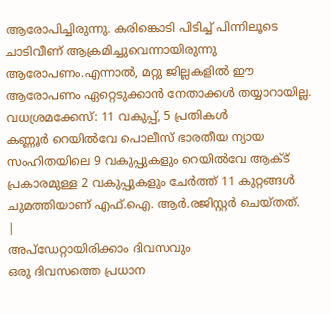ആരോപിച്ചിരുന്നു. കരിങ്കൊടി പിടിച്ച് പിന്നിലൂടെ ചാടിവീണ് ആക്രമിച്ചുവെന്നായിരുന്നു ആരോപണം.എന്നാൽ, മറ്റു ജില്ലകളിൽ ഈ ആരോപണം ഏറ്റെടുക്കാൻ നേതാക്കൾ തയ്യാറായില്ല.
വധശ്രമക്കേസ്: 11 വകുപ്പ്, 5 പ്രതികൾ
കണ്ണൂർ റെയിൽവേ പൊലീസ് ഭാരതീയ ന്യായ സംഹിതയിലെ 9 വകുപ്പുകളും റെയിൽവേ ആക്ട് പ്രകാരമുള്ള 2 വകുപ്പുകളും ചേർത്ത് 11 കുറ്റങ്ങൾ ചുമത്തിയാണ് എഫ്.ഐ. ആർ.രജിസ്റ്റർ ചെയ്തത്.
|
അപ്ഡേറ്റായിരിക്കാം ദിവസവും
ഒരു ദിവസത്തെ പ്രധാന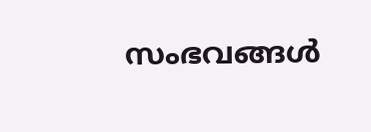സംഭവങ്ങൾ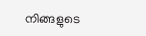നിങ്ങളുടെ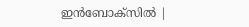ഇൻബോക്സിൽ |